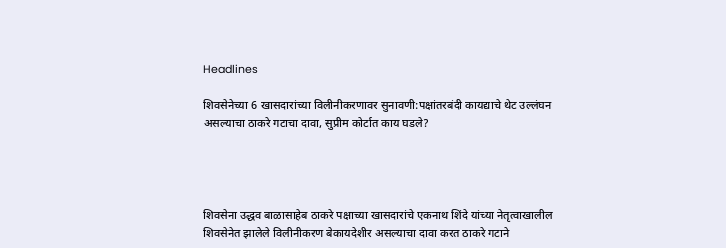Headlines

शिवसेनेच्या 6 खासदारांच्या विलीनीकरणावर सुनावणी:पक्षांतरबंदी कायद्याचे थेट उल्लंघन असल्याचा ठाकरे गटाचा दावा, सुप्रीम कोर्टात काय घडले?




शिवसेना उद्धव बाळासाहेब ठाकरे पक्षाच्या खासदारांचे एकनाथ शिंदे यांच्या नेतृत्वाखालील शिवसेनेत झालेले विलीनीकरण बेकायदेशीर असल्याचा दावा करत ठाकरे गटाने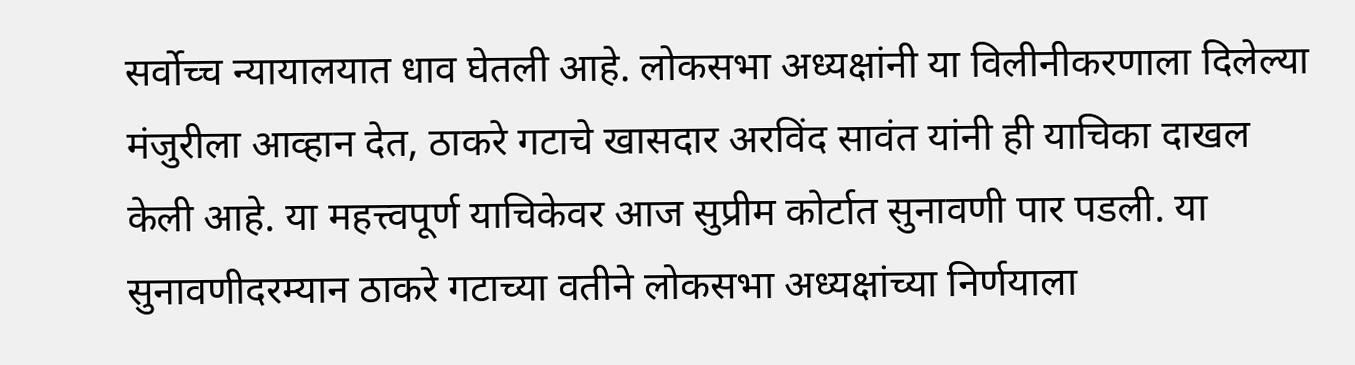सर्वोच्च न्यायालयात धाव घेतली आहे. लोकसभा अध्यक्षांनी या विलीनीकरणाला दिलेल्या मंजुरीला आव्हान देत, ठाकरे गटाचे खासदार अरविंद सावंत यांनी ही याचिका दाखल केली आहे. या महत्त्वपूर्ण याचिकेवर आज सुप्रीम कोर्टात सुनावणी पार पडली. या सुनावणीदरम्यान ठाकरे गटाच्या वतीने लोकसभा अध्यक्षांच्या निर्णयाला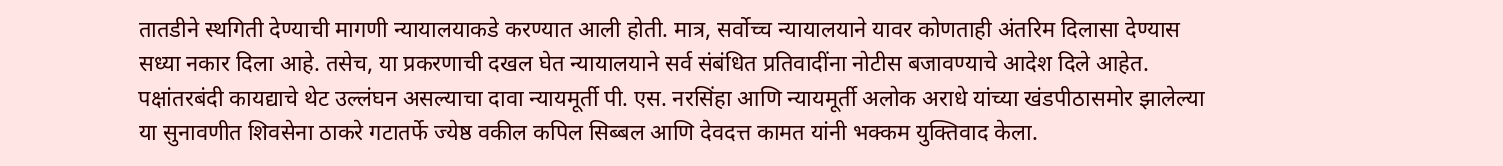तातडीने स्थगिती देण्याची मागणी न्यायालयाकडे करण्यात आली होती. मात्र, सर्वोच्च न्यायालयाने यावर कोणताही अंतरिम दिलासा देण्यास सध्या नकार दिला आहे. तसेच, या प्रकरणाची दखल घेत न्यायालयाने सर्व संबंधित प्रतिवादींना नोटीस बजावण्याचे आदेश दिले आहेत. पक्षांतरबंदी कायद्याचे थेट उल्लंघन असल्याचा दावा न्यायमूर्ती पी. एस. नरसिंहा आणि न्यायमूर्ती अलोक अराधे यांच्या खंडपीठासमोर झालेल्या या सुनावणीत शिवसेना ठाकरे गटातर्फे ज्येष्ठ वकील कपिल सिब्बल आणि देवदत्त कामत यांनी भक्कम युक्तिवाद केला.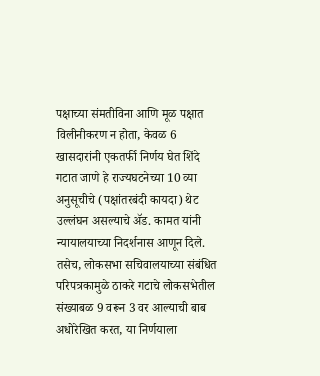पक्षाच्या संमतीविना आणि मूळ पक्षात विलीनीकरण न होता, केवळ 6 खासदारांनी एकतर्फी निर्णय घेत शिंदे गटात जाणे हे राज्यघटनेच्या 10 व्या अनुसूचीचे (पक्षांतरबंदी कायदा) थेट उल्लंघन असल्याचे ॲड. कामत यांनी न्यायालयाच्या निदर्शनास आणून दिले. तसेच, लोकसभा सचिवालयाच्या संबंधित परिपत्रकामुळे ठाकरे गटाचे लोकसभेतील संख्याबळ 9 वरून 3 वर आल्याची बाब अधोरेखित करत, या निर्णयाला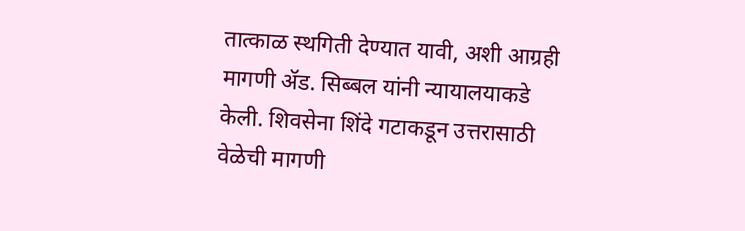तात्काळ स्थगिती देण्यात यावी, अशी आग्रही मागणी ॲड. सिब्बल यांनी न्यायालयाकडे केली. शिवसेना शिंदे गटाकडून उत्तरासाठी वेळेची मागणी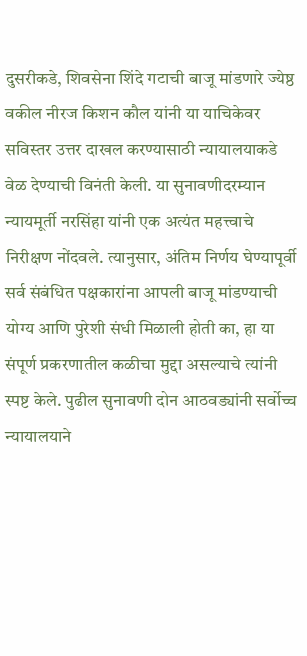दुसरीकडे, शिवसेना शिंदे गटाची बाजू मांडणारे ज्येष्ठ वकील नीरज किशन कौल यांनी या याचिकेवर सविस्तर उत्तर दाखल करण्यासाठी न्यायालयाकडे वेळ देण्याची विनंती केली. या सुनावणीदरम्यान न्यायमूर्ती नरसिंहा यांनी एक अत्यंत महत्त्वाचे निरीक्षण नोंदवले. त्यानुसार, अंतिम निर्णय घेण्यापूर्वी सर्व संबंधित पक्षकारांना आपली बाजू मांडण्याची योग्य आणि पुरेशी संधी मिळाली होती का, हा या संपूर्ण प्रकरणातील कळीचा मुद्दा असल्याचे त्यांनी स्पष्ट केले. पुढील सुनावणी दोन आठवड्यांनी सर्वोच्च न्यायालयाने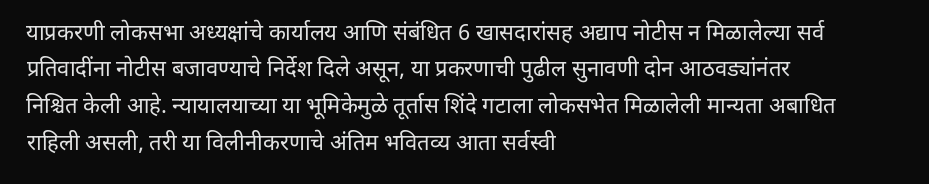याप्रकरणी लोकसभा अध्यक्षांचे कार्यालय आणि संबंधित 6 खासदारांसह अद्याप नोटीस न मिळालेल्या सर्व प्रतिवादींना नोटीस बजावण्याचे निर्देश दिले असून, या प्रकरणाची पुढील सुनावणी दोन आठवड्यांनंतर निश्चित केली आहे. न्यायालयाच्या या भूमिकेमुळे तूर्तास शिंदे गटाला लोकसभेत मिळालेली मान्यता अबाधित राहिली असली, तरी या विलीनीकरणाचे अंतिम भवितव्य आता सर्वस्वी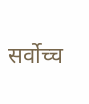सर्वोच्च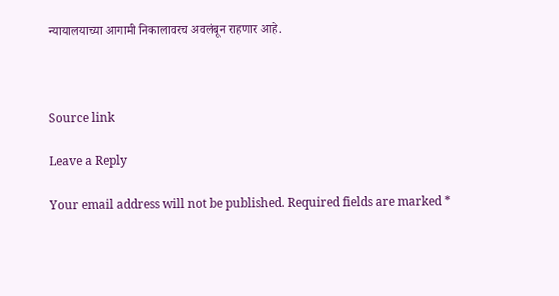न्यायालयाच्या आगामी निकालावरच अवलंबून राहणार आहे.



Source link

Leave a Reply

Your email address will not be published. Required fields are marked *